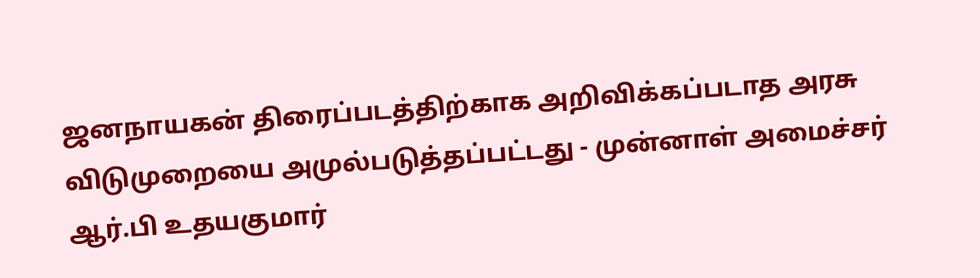ஜனநாயகன் திரைப்படத்திற்காக அறிவிக்கப்படாத அரசு விடுமுறையை அமுல்படுத்தப்பட்டது - முன்னாள் அமைச்சர் ஆர்.பி உதயகுமார்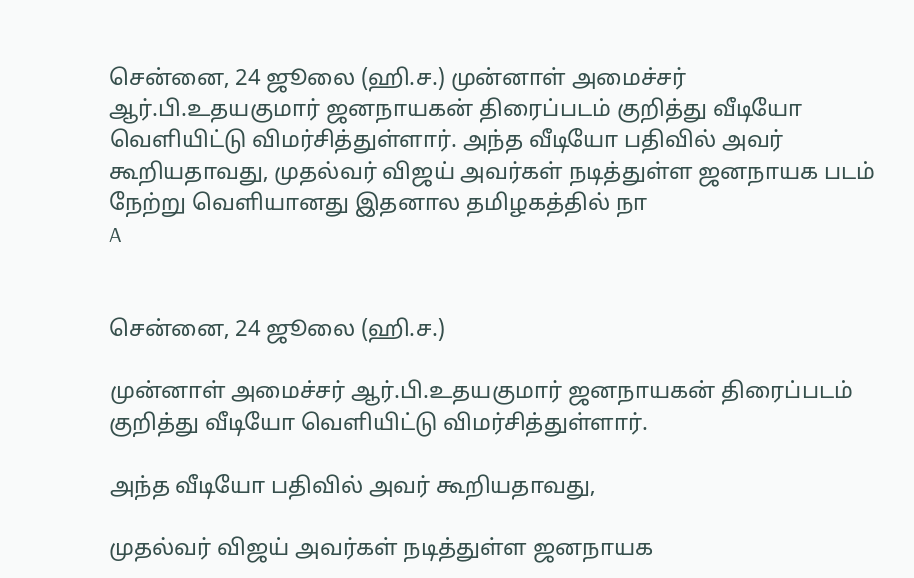சென்னை, 24 ஜூலை (ஹி.ச.) முன்னாள் அமைச்சர் ஆர்.பி.உதயகுமார் ஜனநாயகன் திரைப்படம் குறித்து வீடியோ வெளியிட்டு விமர்சித்துள்ளார். அந்த வீடியோ பதிவில் அவர் கூறியதாவது, முதல்வர் விஜய் அவர்கள் நடித்துள்ள ஜனநாயக படம் நேற்று வெளியானது இதனால தமிழகத்தில் நா
A


சென்னை, 24 ஜூலை (ஹி.ச.)

முன்னாள் அமைச்சர் ஆர்.பி.உதயகுமார் ஜனநாயகன் திரைப்படம் குறித்து வீடியோ வெளியிட்டு விமர்சித்துள்ளார்.

அந்த வீடியோ பதிவில் அவர் கூறியதாவது,

முதல்வர் விஜய் அவர்கள் நடித்துள்ள ஜனநாயக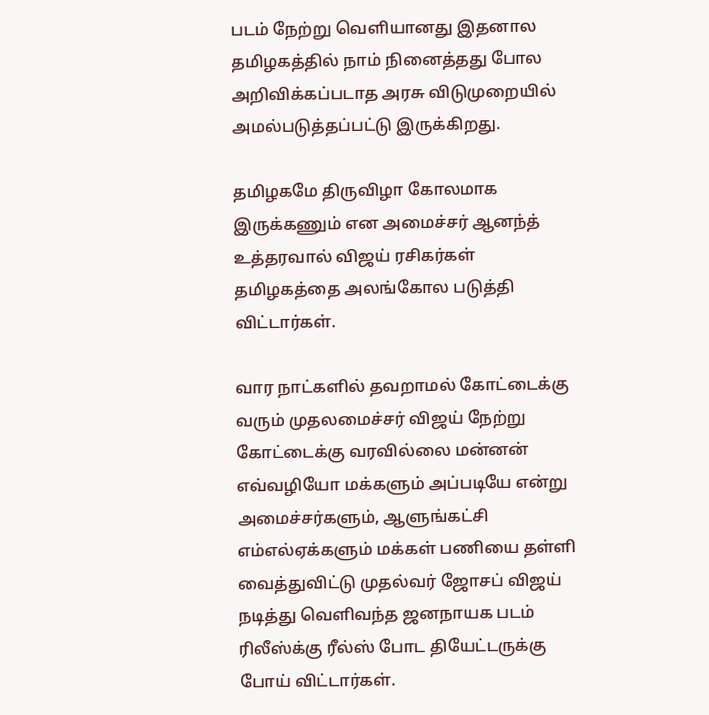படம் நேற்று வெளியானது இதனால தமிழகத்தில் நாம் நினைத்தது போல அறிவிக்கப்படாத அரசு விடுமுறையில் அமல்படுத்தப்பட்டு இருக்கிறது.

தமிழகமே திருவிழா கோலமாக இருக்கணும் என அமைச்சர் ஆனந்த் உத்தரவால் விஜய் ரசிகர்கள் தமிழகத்தை அலங்கோல படுத்தி விட்டார்கள்.

வார நாட்களில் தவறாமல் கோட்டைக்கு வரும் முதலமைச்சர் விஜய் நேற்று கோட்டைக்கு வரவில்லை மன்னன் எவ்வழியோ மக்களும் அப்படியே என்று அமைச்சர்களும், ஆளுங்கட்சி எம்எல்ஏக்களும் மக்கள் பணியை தள்ளி வைத்துவிட்டு முதல்வர் ஜோசப் விஜய் நடித்து வெளிவந்த ஜனநாயக படம் ரிலீஸ்க்கு ரீல்ஸ் போட தியேட்டருக்கு போய் விட்டார்கள்.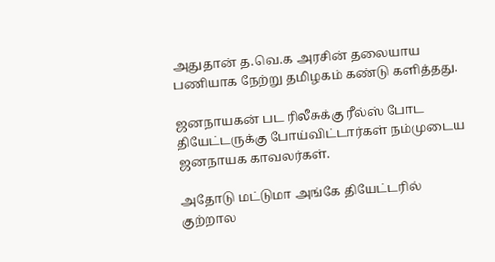அதுதான் த.வெ.க அரசின் தலையாய பணியாக நேற்று தமிழகம் கண்டு களித்தது.

ஜனநாயகன் பட ரிலீசுக்கு ரீல்ஸ் போட தியேட்டருக்கு போய்விட்டார்கள் நம்முடைய ஜனநாயக காவலர்கள்.

அதோடு மட்டுமா அங்கே தியேட்டரில் குற்றால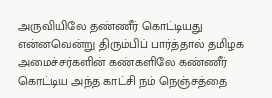அருவியிலே தண்ணீர் கொட்டியது என்னவென்று திரும்பிப் பார்த்தால் தமிழக அமைச்சர்களின் கண்களிலே கண்ணீர் கொட்டிய அந்த காட்சி நம் நெஞ்சத்தை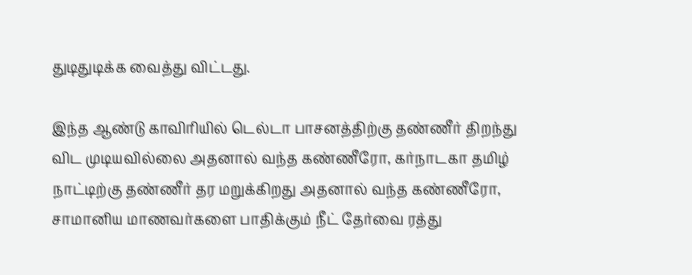துடிதுடிக்க வைத்து விட்டது.

இந்த ஆண்டு காவிரியில் டெல்டா பாசனத்திற்கு தண்ணீர் திறந்து விட முடியவில்லை அதனால் வந்த கண்ணீரோ, கர்நாடகா தமிழ் நாட்டிற்கு தண்ணீர் தர மறுக்கிறது அதனால் வந்த கண்ணீரோ, சாமானிய மாணவர்களை பாதிக்கும் நீட் தேர்வை ரத்து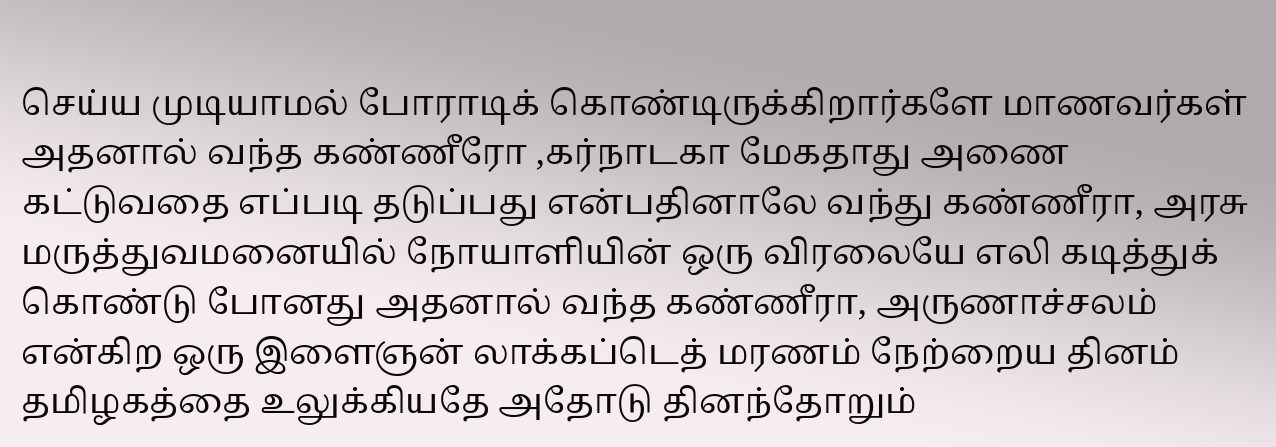செய்ய முடியாமல் போராடிக் கொண்டிருக்கிறார்களே மாணவர்கள் அதனால் வந்த கண்ணீரோ ,கர்நாடகா மேகதாது அணை கட்டுவதை எப்படி தடுப்பது என்பதினாலே வந்து கண்ணீரா, அரசு மருத்துவமனையில் நோயாளியின் ஒரு விரலையே எலி கடித்துக் கொண்டு போனது அதனால் வந்த கண்ணீரா, அருணாச்சலம் என்கிற ஒரு இளைஞன் லாக்கப்டெத் மரணம் நேற்றைய தினம் தமிழகத்தை உலுக்கியதே அதோடு தினந்தோறும்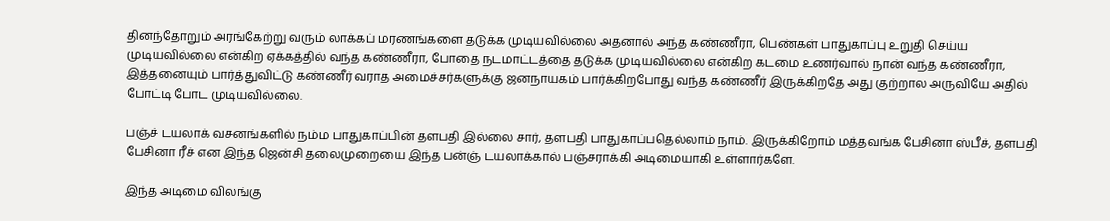தினந்தோறும் அரங்கேற்று வரும் லாக்கப் மரணங்களை தடுக்க முடியவில்லை அதனால் அந்த கண்ணீரா, பெண்கள் பாதுகாப்பு உறுதி செய்ய முடியவில்லை என்கிற ஏக்கத்தில் வந்த கண்ணீரா, போதை நடமாட்டத்தை தடுக்க முடியவில்லை என்கிற கடமை உணர்வால் நான் வந்த கண்ணீரா, இத்தனையும் பார்த்துவிட்டு கண்ணீர் வராத அமைச்சர்களுக்கு ஜனநாயகம் பார்க்கிறபோது வந்த கண்ணீர் இருக்கிறதே அது குற்றால அருவியே அதில் போட்டி போட முடியவில்லை.

பஞ்ச் டயலாக் வசனங்களில் நம்ம பாதுகாப்பின் தளபதி இல்லை சார், தளபதி பாதுகாப்பதெல்லாம் நாம். இருக்கிறோம் மத்தவங்க பேசினா ஸ்பீச், தளபதி பேசினா ரீச் என இந்த ஜென்சி தலைமுறையை இந்த பன்ஞ் டயலாக்கால் பஞ்சராக்கி அடிமையாகி உள்ளார்களே.

இந்த அடிமை விலங்கு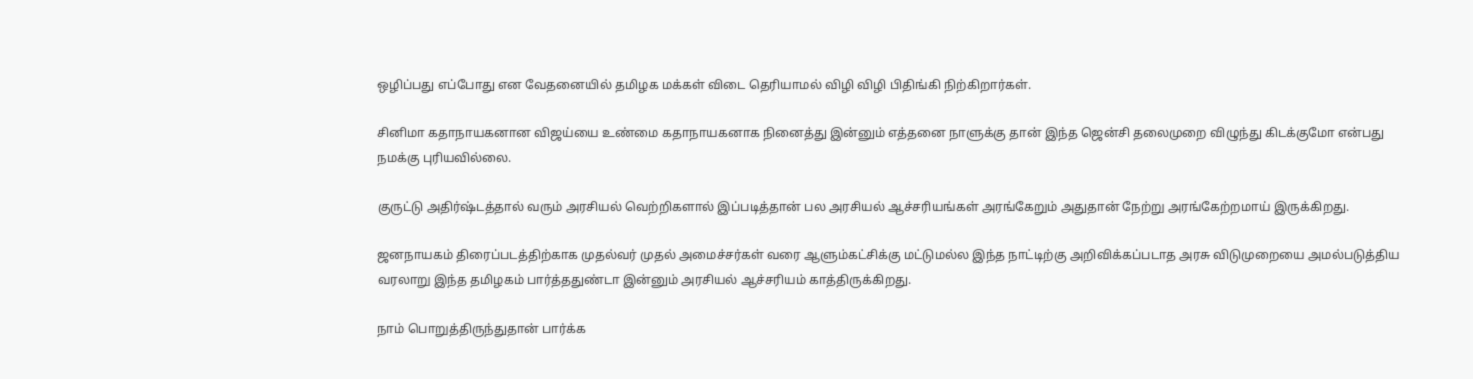ஒழிப்பது எப்போது என வேதனையில் தமிழக மக்கள் விடை தெரியாமல் விழி விழி பிதிங்கி நிற்கிறார்கள்.

சினிமா கதாநாயகனான விஜய்யை உண்மை கதாநாயகனாக நினைத்து இன்னும் எத்தனை நாளுக்கு தான் இந்த ஜென்சி தலைமுறை விழுந்து கிடக்குமோ என்பது நமக்கு புரியவில்லை.

குருட்டு அதிர்ஷ்டத்தால் வரும் அரசியல் வெற்றிகளால் இப்படித்தான் பல அரசியல் ஆச்சரியங்கள் அரங்கேறும் அதுதான் நேற்று அரங்கேற்றமாய் இருக்கிறது.

ஜனநாயகம் திரைப்படத்திற்காக முதல்வர் முதல் அமைச்சர்கள் வரை ஆளும்கட்சிக்கு மட்டுமல்ல இந்த நாட்டிற்கு அறிவிக்கப்படாத அரசு விடுமுறையை அமல்படுத்திய வரலாறு இந்த தமிழகம் பார்த்ததுண்டா இன்னும் அரசியல் ஆச்சரியம் காத்திருக்கிறது.

நாம் பொறுத்திருந்துதான் பார்க்க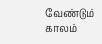வேண்டும் காலம்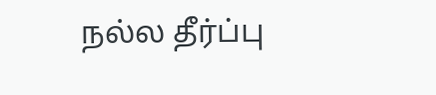நல்ல தீர்ப்பு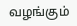வழங்கும்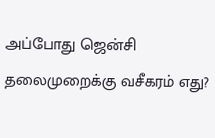அப்போது ஜென்சி தலைமுறைக்கு வசீகரம் எது?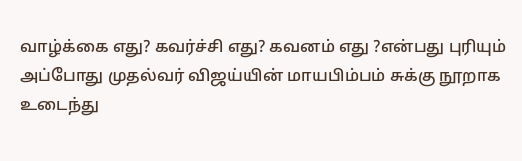வாழ்க்கை எது? கவர்ச்சி எது? கவனம் எது ?என்பது புரியும் அப்போது முதல்வர் விஜய்யின் மாயபிம்பம் சுக்கு நூறாக உடைந்து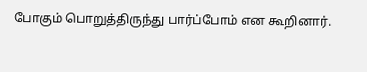போகும் பொறுத்திருந்து பார்ப்போம் என கூறினார்.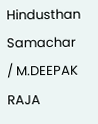Hindusthan Samachar / M.DEEPAK RAJA